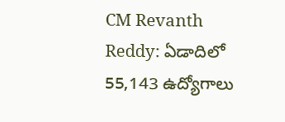CM Revanth Reddy: ఏడాదిలో 55,143 ఉద్యోగాలు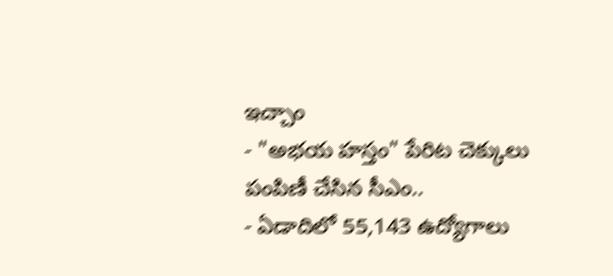ఇచ్చాం
- "అభయ హస్తం" పేరిట చెక్కులు పంపిణీ చేసిన సీఎం..
- ఏడాదిలో 55,143 ఉద్యోగాలు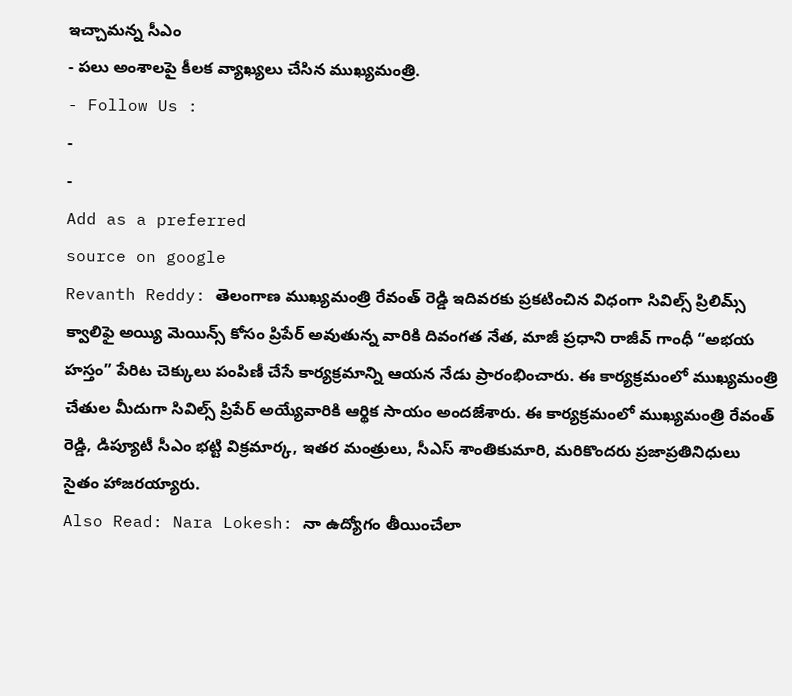ఇచ్చామన్న సీఎం
- పలు అంశాలపై కీలక వ్యాఖ్యలు చేసిన ముఖ్యమంత్రి.
- Follow Us :
-
-
Add as a preferred
source on google
Revanth Reddy: తెలంగాణ ముఖ్యమంత్రి రేవంత్ రెడ్డి ఇదివరకు ప్రకటించిన విధంగా సివిల్స్ ప్రిలిమ్స్ క్వాలిఫై అయ్యి మెయిన్స్ కోసం ప్రిపేర్ అవుతున్న వారికి దివంగత నేత, మాజీ ప్రధాని రాజీవ్ గాంధీ “అభయ హస్తం” పేరిట చెక్కులు పంపిణీ చేసే కార్యక్రమాన్ని ఆయన నేడు ప్రారంభించారు. ఈ కార్యక్రమంలో ముఖ్యమంత్రి చేతుల మీదుగా సివిల్స్ ప్రిపేర్ అయ్యేవారికి ఆర్థిక సాయం అందజేశారు. ఈ కార్యక్రమంలో ముఖ్యమంత్రి రేవంత్ రెడ్డి, డిప్యూటీ సీఎం భట్టి విక్రమార్క, ఇతర మంత్రులు, సీఎస్ శాంతికుమారి, మరికొందరు ప్రజాప్రతినిధులు సైతం హాజరయ్యారు.
Also Read: Nara Lokesh: నా ఉద్యోగం తీయించేలా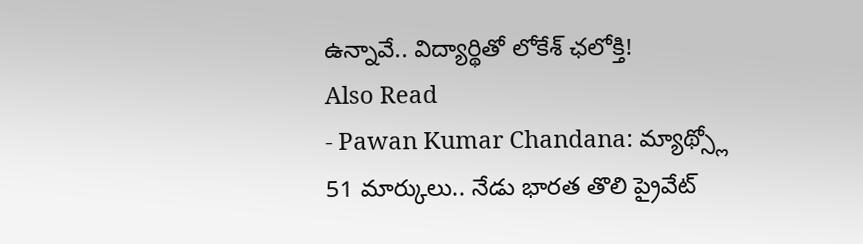ఉన్నావే.. విద్యార్థితో లోకేశ్ ఛలోక్తి!
Also Read
- Pawan Kumar Chandana: మ్యాథ్స్లో 51 మార్కులు.. నేడు భారత తొలి ప్రైవేట్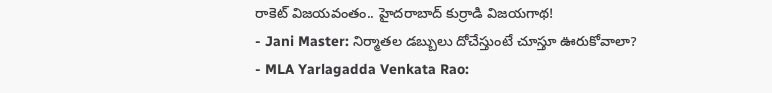రాకెట్ విజయవంతం.. హైదరాబాద్ కుర్రాడి విజయగాథ!
- Jani Master: నిర్మాతల డబ్బులు దోచేస్తుంటే చూస్తూ ఊరుకోవాలా?
- MLA Yarlagadda Venkata Rao: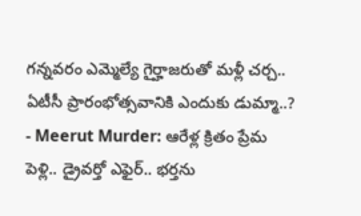గన్నవరం ఎమ్మెల్యే గైర్హాజరుతో మళ్లీ చర్చ.. ఏటీసీ ప్రారంభోత్సవానికి ఎందుకు డుమ్మా..?
- Meerut Murder: ఆరేళ్ల క్రితం ప్రేమ పెళ్లి.. డ్రైవర్తో ఎఫైర్.. భర్తను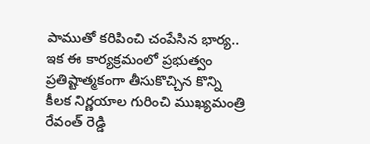పాముతో కరిపించి చంపేసిన భార్య..
ఇక ఈ కార్యక్రమంలో ప్రభుత్వం ప్రతిష్టాత్మకంగా తీసుకొచ్చిన కొన్ని కీలక నిర్ణయాల గురించి ముఖ్యమంత్రి రేవంత్ రెడ్డి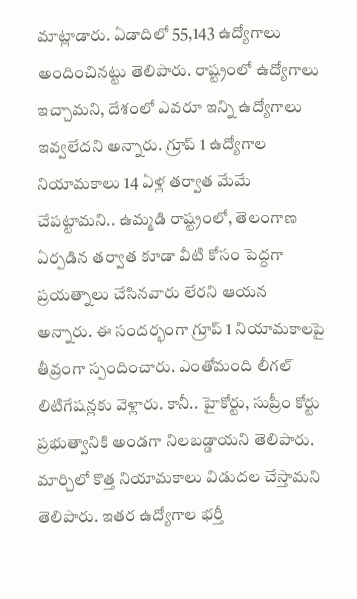మాట్లాడారు. ఏడాదిలో 55,143 ఉద్యోగాలు అందించినట్టు తెలిపారు. రాష్ట్రంలో ఉద్యోగాలు ఇచ్చామని, దేశంలో ఎవరూ ఇన్ని ఉద్యోగాలు ఇవ్వలేదని అన్నారు. గ్రూప్ 1 ఉద్యోగాల నియామకాలు 14 ఏళ్ల తర్వాత మేమే చేపట్టామని.. ఉమ్మడి రాష్ట్రంలో, తెలంగాణ ఏర్పడిన తర్వాత కూడా వీటి కోసం పెద్దగా ప్రయత్నాలు చేసినవారు లేరని ఆయన అన్నారు. ఈ సందర్భంగా గ్రూప్ 1 నియామకాలపై తీవ్రంగా స్పందించారు. ఎంతోమంది లీగల్ లిటిగేషన్లకు వెళ్లారు. కానీ.. హైకోర్టు, సుప్రీం కోర్టు ప్రభుత్వానికి అండగా నిలబడ్డాయని తెలిపారు. మార్చిలో కొత్త నియామకాలు విడుదల చేస్తామని తెలిపారు. ఇతర ఉద్యోగాల భర్తీ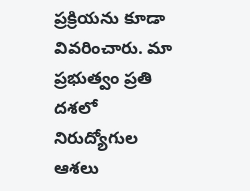ప్రక్రియను కూడా వివరించారు. మా ప్రభుత్వం ప్రతి దశలో నిరుద్యోగుల ఆశలు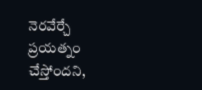నెరవేర్చే ప్రయత్నం చేస్తోందని,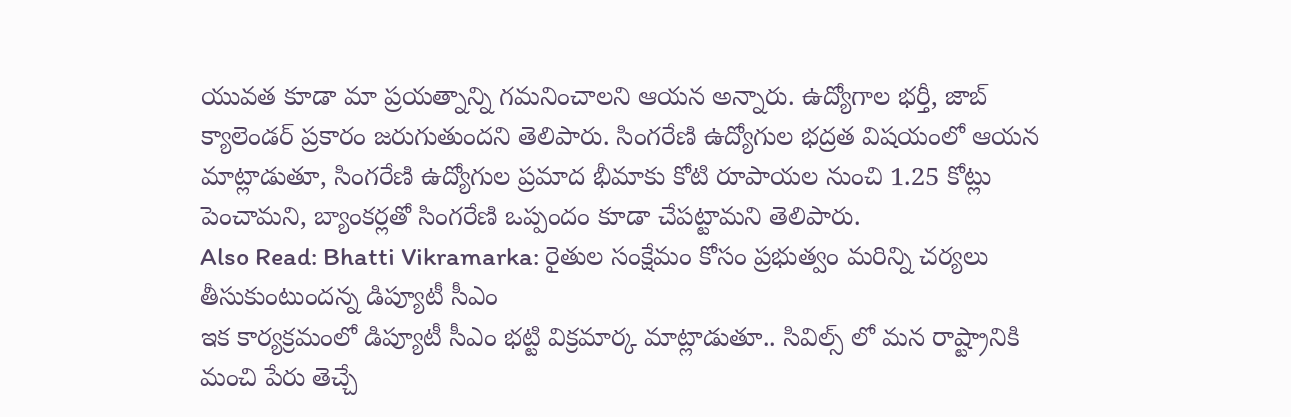యువత కూడా మా ప్రయత్నాన్ని గమనించాలని ఆయన అన్నారు. ఉద్యోగాల భర్తీ, జాబ్ క్యాలెండర్ ప్రకారం జరుగుతుందని తెలిపారు. సింగరేణి ఉద్యోగుల భద్రత విషయంలో ఆయన మాట్లాడుతూ, సింగరేణి ఉద్యోగుల ప్రమాద భీమాకు కోటి రూపాయల నుంచి 1.25 కోట్లు పెంచామని, బ్యాంకర్లతో సింగరేణి ఒప్పందం కూడా చేపట్టామని తెలిపారు.
Also Read: Bhatti Vikramarka: రైతుల సంక్షేమం కోసం ప్రభుత్వం మరిన్ని చర్యలు తీసుకుంటుందన్న డిప్యూటీ సీఎం
ఇక కార్యక్రమంలో డిప్యూటీ సీఎం భట్టి విక్రమార్క మాట్లాడుతూ.. సివిల్స్ లో మన రాష్ట్రానికి మంచి పేరు తెచ్చే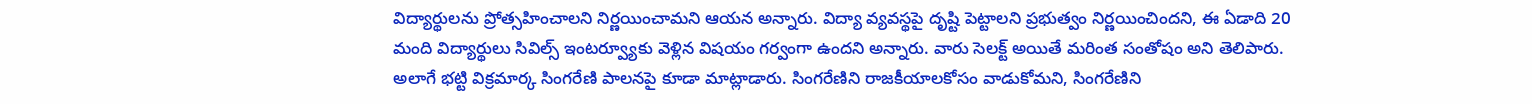విద్యార్థులను ప్రోత్సహించాలని నిర్ణయించామని ఆయన అన్నారు. విద్యా వ్యవస్థపై దృష్టి పెట్టాలని ప్రభుత్వం నిర్ణయించిందని, ఈ ఏడాది 20 మంది విద్యార్థులు సివిల్స్ ఇంటర్వ్యూకు వెళ్లిన విషయం గర్వంగా ఉందని అన్నారు. వారు సెలక్ట్ అయితే మరింత సంతోషం అని తెలిపారు. అలాగే భట్టి విక్రమార్క సింగరేణి పాలనపై కూడా మాట్లాడారు. సింగరేణిని రాజకీయాలకోసం వాడుకోమని, సింగరేణిని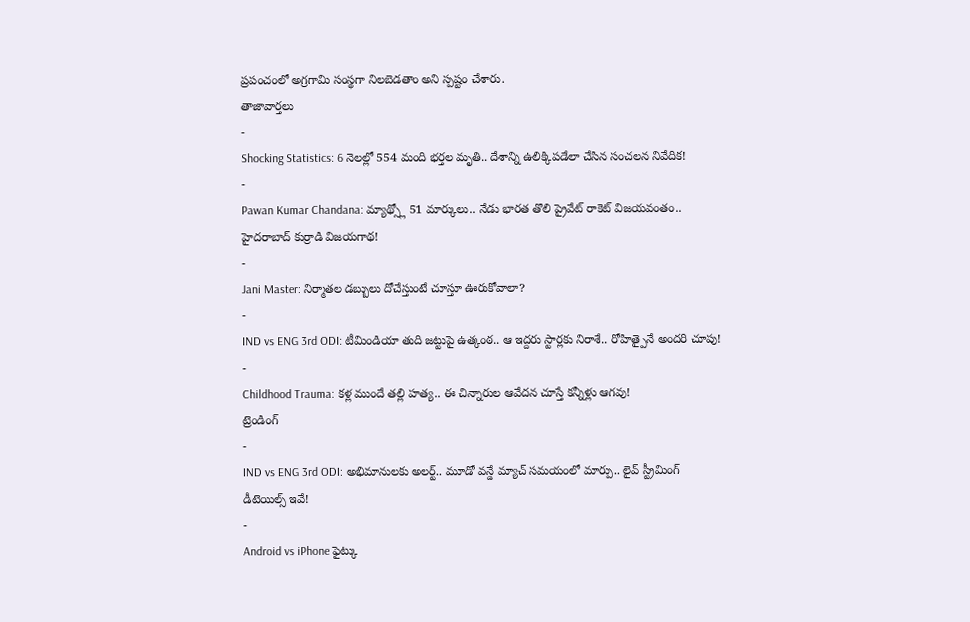ప్రపంచంలో అగ్రగామి సంస్థగా నిలబెడతాం అని స్పష్టం చేశారు.
తాజావార్తలు
-
Shocking Statistics: 6 నెలల్లో 554 మంది భర్తల మృతి.. దేశాన్ని ఉలిక్కిపడేలా చేసిన సంచలన నివేదిక!
-
Pawan Kumar Chandana: మ్యాథ్స్లో 51 మార్కులు.. నేడు భారత తొలి ప్రైవేట్ రాకెట్ విజయవంతం.. హైదరాబాద్ కుర్రాడి విజయగాథ!
-
Jani Master: నిర్మాతల డబ్బులు దోచేస్తుంటే చూస్తూ ఊరుకోవాలా?
-
IND vs ENG 3rd ODI: టీమిండియా తుది జట్టుపై ఉత్కంఠ.. ఆ ఇద్దరు స్టార్లకు నిరాశే.. రోహిత్పైనే అందరి చూపు!
-
Childhood Trauma: కళ్ల ముందే తల్లి హత్య.. ఈ చిన్నారుల ఆవేదన చూస్తే కన్నీళ్లు ఆగవు!
ట్రెండింగ్
-
IND vs ENG 3rd ODI: అభిమానులకు అలర్ట్.. మూడో వన్డే మ్యాచ్ సమయంలో మార్పు.. లైవ్ స్ట్రీమింగ్ డీటెయిల్స్ ఇవే!
-
Android vs iPhone ఫైట్కు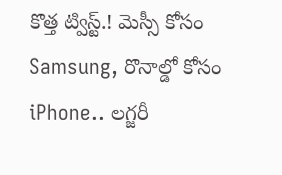కొత్త ట్విస్ట్.! మెస్సీ కోసం Samsung, రొనాల్డో కోసం iPhone.. లగ్జరీ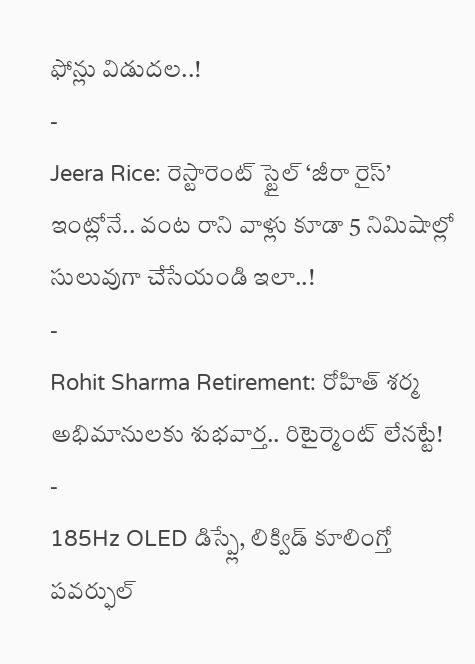ఫోన్లు విడుదల..!
-
Jeera Rice: రెస్టారెంట్ స్టైల్ ‘జీరా రైస్’ ఇంట్లోనే.. వంట రాని వాళ్లు కూడా 5 నిమిషాల్లో సులువుగా చేసేయండి ఇలా..!
-
Rohit Sharma Retirement: రోహిత్ శర్మ అభిమానులకు శుభవార్త.. రిటైర్మెంట్ లేనట్టే!
-
185Hz OLED డిస్ప్లే, లిక్విడ్ కూలింగ్తో పవర్ఫుల్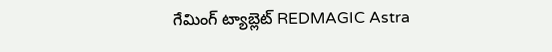గేమింగ్ ట్యాబ్లెట్ REDMAGIC Astra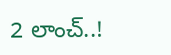2 లాంచ్..!